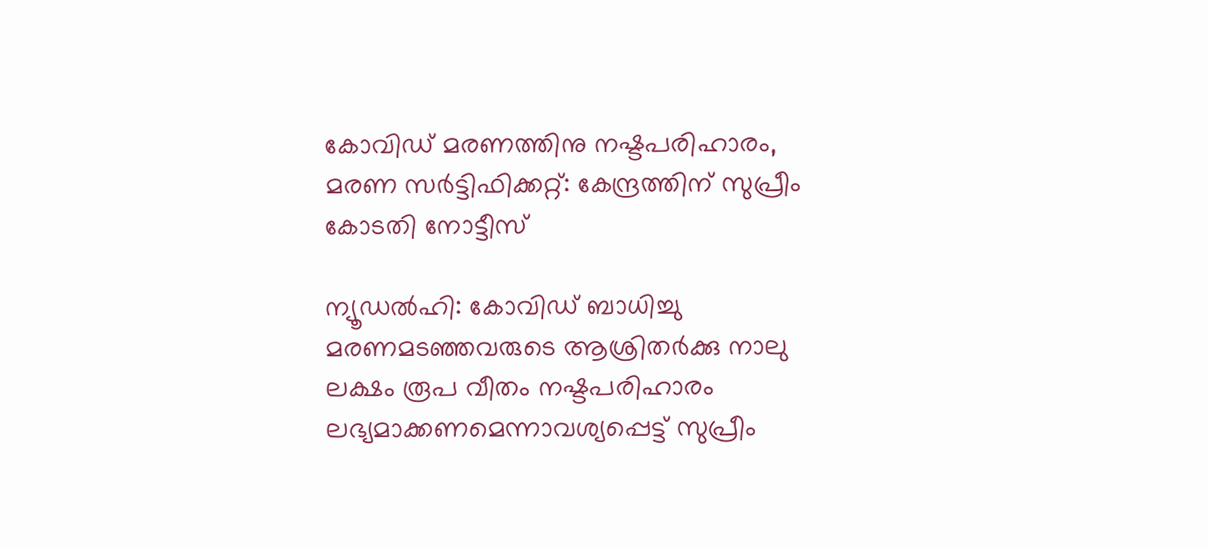കോവിഡ് മരണത്തിനു നഷ്ടപരിഹാരം, മരണ സര്‍ട്ടിഫിക്കറ്റ്: കേന്ദ്രത്തിന് സുപ്രീം കോടതി നോട്ടീസ്

ന്യൂഡല്‍ഹി: കോവിഡ് ബാധിച്ചു മരണമടഞ്ഞവരുടെ ആശ്രിതര്‍ക്കു നാലു ലക്ഷം രൂപ വീതം നഷ്ടപരിഹാരം ലഭ്യമാക്കണമെന്നാവശ്യപ്പെട്ട് സുപ്രീം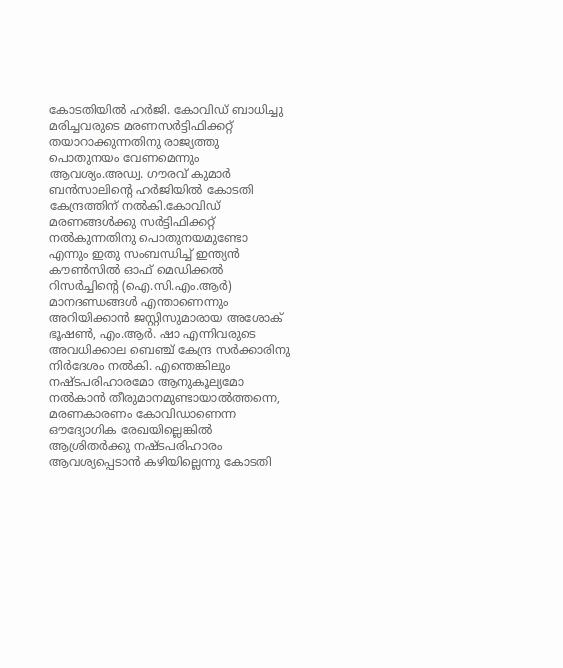കോടതിയില്‍ ഹര്‍ജി. കോവിഡ് ബാധിച്ചു മരിച്ചവരുടെ മരണസര്‍ട്ടിഫിക്കറ്റ് തയാറാക്കുന്നതിനു രാജ്യത്തു പൊതുനയം വേണമെന്നും ആവശ്യം.അഡ്വ. ഗൗരവ് കുമാര്‍ ബന്‍സാലിന്റെ ഹര്‍ജിയില്‍ കോടതി കേന്ദ്രത്തിന് നല്‍കി.കോവിഡ് മരണങ്ങള്‍ക്കു സര്‍ട്ടിഫിക്കറ്റ് നല്‍കുന്നതിനു പൊതുനയമുണ്ടോ എന്നും ഇതു സംബന്ധിച്ച് ഇന്ത്യന്‍ കൗണ്‍സില്‍ ഓഫ് മെഡിക്കല്‍ റിസര്‍ച്ചിന്റെ (ഐ.സി.എം.ആര്‍) മാനദണ്ഡങ്ങള്‍ എന്താണെന്നും അറിയിക്കാന്‍ ജസ്റ്റിസുമാരായ അശോക് ഭൂഷണ്‍, എം.ആര്‍. ഷാ എന്നിവരുടെ അവധിക്കാല ബെഞ്ച് കേന്ദ്ര സര്‍ക്കാരിനു നിര്‍ദേശം നല്‍കി. എന്തെങ്കിലും നഷ്ടപരിഹാരമോ ആനുകൂല്യമോ നല്‍കാന്‍ തീരുമാനമുണ്ടായാല്‍ത്തന്നെ, മരണകാരണം കോവിഡാണെന്ന ഔദ്യോഗിക രേഖയില്ലെങ്കില്‍ ആശ്രിതര്‍ക്കു നഷ്ടപരിഹാരം ആവശ്യപ്പെടാന്‍ കഴിയില്ലെന്നു കോടതി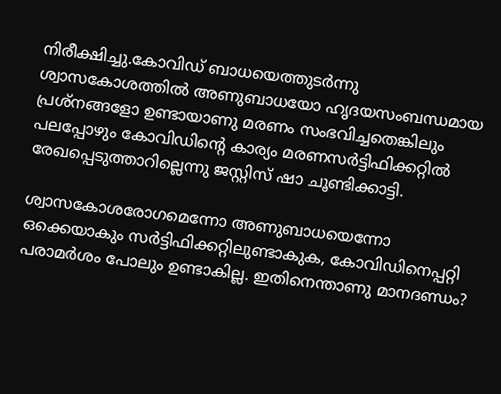നിരീക്ഷിച്ചു.കോവിഡ് ബാധയെത്തുടര്‍ന്നു ശ്വാസകോശത്തില്‍ അണുബാധയോ ഹൃദയസംബന്ധമായ പ്രശ്നങ്ങളോ ഉണ്ടായാണു മരണം സംഭവിച്ചതെങ്കിലും പലപ്പോഴും കോവിഡിന്റെ കാര്യം മരണസര്‍ട്ടിഫിക്കറ്റില്‍ രേഖപ്പെടുത്താറില്ലെന്നു ജസ്റ്റിസ് ഷാ ചൂണ്ടിക്കാട്ടി.

ശ്വാസകോശരോഗമെന്നോ അണുബാധയെന്നോ ഒക്കെയാകും സര്‍ട്ടിഫിക്കറ്റിലുണ്ടാകുക, കോവിഡിനെപ്പറ്റി പരാമര്‍ശം പോലും ഉണ്ടാകില്ല. ഇതിനെന്താണു മാനദണ്ഡം?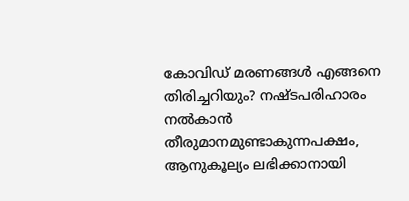കോവിഡ് മരണങ്ങള്‍ എങ്ങനെ തിരിച്ചറിയും? നഷ്ടപരിഹാരം നല്‍കാന്‍ തീരുമാനമുണ്ടാകുന്നപക്ഷം, ആനുകൂല്യം ലഭിക്കാനായി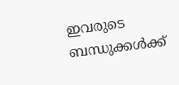ഇവരുടെ ബന്ധുക്കള്‍ക്ക്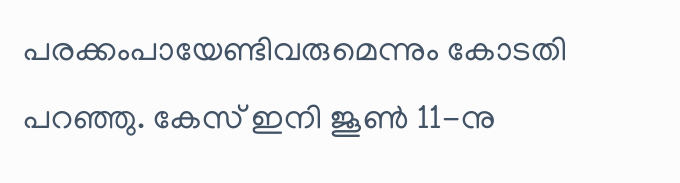പരക്കംപായേണ്ടിവരുമെന്നും കോടതി പറഞ്ഞു. കേസ് ഇനി ജൂണ്‍ 11-നു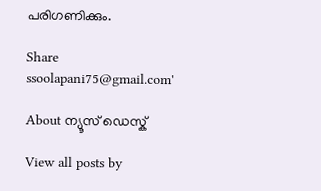പരിഗണിക്കും.

Share
ssoolapani75@gmail.com'

About ന്യൂസ് ഡെസ്ക്

View all posts by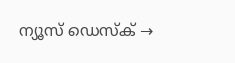ന്യൂസ് ഡെസ്ക് →